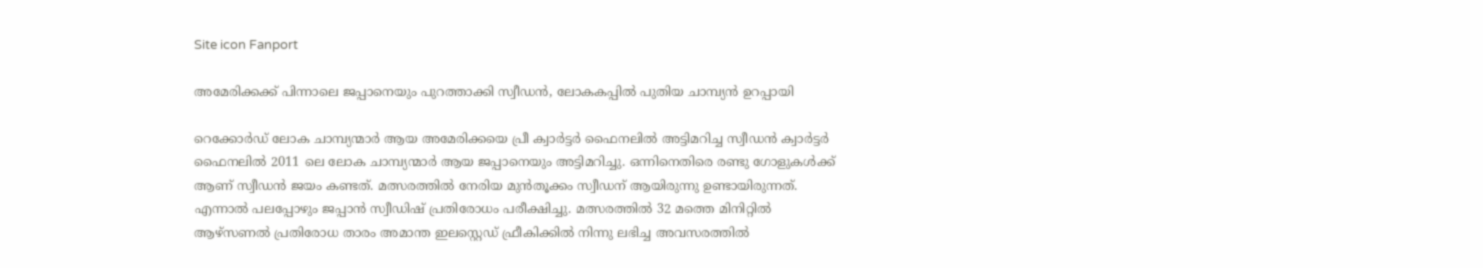Site icon Fanport

അമേരിക്കക്ക് പിന്നാലെ ജപ്പാനെയും പുറത്താക്കി സ്വീഡൻ, ലോകകപ്പിൽ പുതിയ ചാമ്പ്യൻ ഉറപ്പായി

റെക്കോർഡ് ലോക ചാമ്പ്യന്മാർ ആയ അമേരിക്കയെ പ്രീ ക്വാർട്ടർ ഫൈനലിൽ അട്ടിമറിച്ച സ്വീഡൻ ക്വാർട്ടർ ഫൈനലിൽ 2011 ലെ ലോക ചാമ്പ്യന്മാർ ആയ ജപ്പാനെയും അട്ടിമറിച്ചു. ഒന്നിനെതിരെ രണ്ടു ഗോളുകൾക്ക് ആണ് സ്വീഡൻ ജയം കണ്ടത്. മത്സരത്തിൽ നേരിയ മുൻതൂക്കം സ്വീഡന് ആയിരുന്നു ഉണ്ടായിരുന്നത്. എന്നാൽ പലപ്പോഴും ജപ്പാൻ സ്വീഡിഷ് പ്രതിരോധം പരീക്ഷിച്ചു. മത്സരത്തിൽ 32 മത്തെ മിനിറ്റിൽ ആഴ്‌സണൽ പ്രതിരോധ താരം അമാന്ത ഇലസ്റ്റെഡ് ഫ്രീകിക്കിൽ നിന്നു ലഭിച്ച അവസരത്തിൽ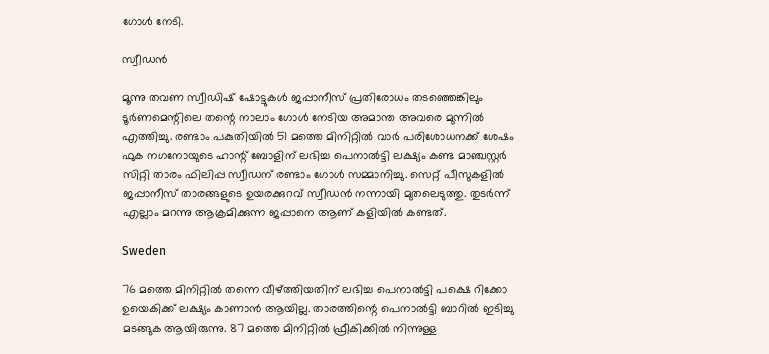ഗോൾ നേടി.

സ്വീഡൻ

മൂന്നു തവണ സ്വീഡിഷ് ഷോട്ടുകൾ ജപ്പാനീസ് പ്രതിരോധം തടഞ്ഞെങ്കിലും ടൂർണമെന്റിലെ തന്റെ നാലാം ഗോൾ നേടിയ അമാന്ത അവരെ മുന്നിൽ എത്തിച്ചു. രണ്ടാം പകുതിയിൽ 51 മത്തെ മിനിറ്റിൽ വാർ പരിശോധനക്ക് ശേഷം ഫുക നഗനോയുടെ ഹാന്റ് ബോളിന് ലഭിച്ച പെനാൽട്ടി ലക്ഷ്യം കണ്ട മാഞ്ചസ്റ്റർ സിറ്റി താരം ഫിലിപ്പ സ്വീഡന് രണ്ടാം ഗോൾ സമ്മാനിച്ചു. സെറ്റ് പീസുകളിൽ ജപ്പാനീസ് താരങ്ങളുടെ ഉയരക്കുറവ് സ്വീഡൻ നന്നായി മുതലെടുത്തു. തുടർന്ന് എല്ലാം മറന്നു ആക്രമിക്കുന്ന ജപ്പാനെ ആണ് കളിയിൽ കണ്ടത്.

Sweden

76 മത്തെ മിനിറ്റിൽ തന്നെ വീഴ്ത്തിയതിന് ലഭിച്ച പെനാൽട്ടി പക്ഷെ റിക്കോ ഉയെകിക്ക് ലക്ഷ്യം കാണാൻ ആയില്ല. താരത്തിന്റെ പെനാൽട്ടി ബാറിൽ ഇടിച്ചു മടങ്ങുക ആയിരുന്നു. 87 മത്തെ മിനിറ്റിൽ ഫ്രീകിക്കിൽ നിന്നുള്ള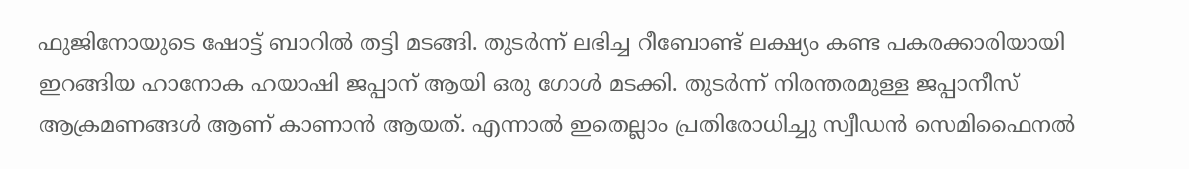ഫുജിനോയുടെ ഷോട്ട് ബാറിൽ തട്ടി മടങ്ങി. തുടർന്ന് ലഭിച്ച റീബോണ്ട് ലക്ഷ്യം കണ്ട പകരക്കാരിയായി ഇറങ്ങിയ ഹാനോക ഹയാഷി ജപ്പാന് ആയി ഒരു ഗോൾ മടക്കി. തുടർന്ന് നിരന്തരമുള്ള ജപ്പാനീസ് ആക്രമണങ്ങൾ ആണ് കാണാൻ ആയത്. എന്നാൽ ഇതെല്ലാം പ്രതിരോധിച്ചു സ്വീഡൻ സെമിഫൈനൽ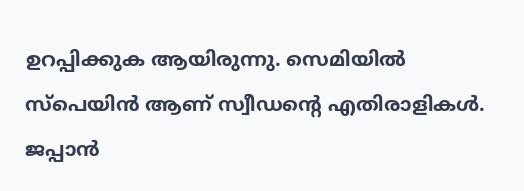ഉറപ്പിക്കുക ആയിരുന്നു. സെമിയിൽ സ്‌പെയിൻ ആണ് സ്വീഡന്റെ എതിരാളികൾ. ജപ്പാൻ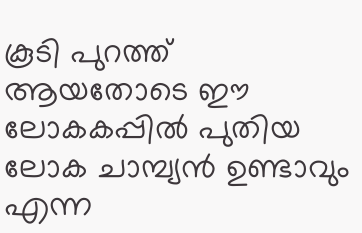കൂടി പുറത്ത് ആയതോടെ ഈ ലോകകപ്പിൽ പുതിയ ലോക ചാമ്പ്യൻ ഉണ്ടാവും എന്ന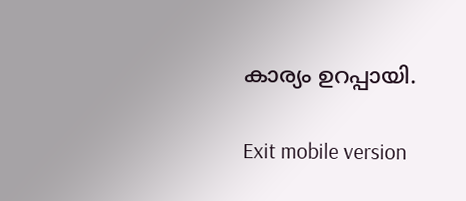കാര്യം ഉറപ്പായി.

Exit mobile version